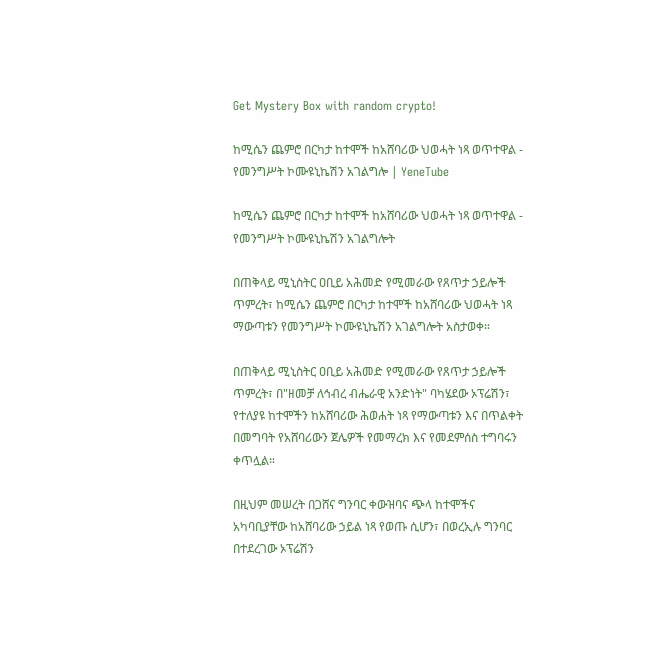Get Mystery Box with random crypto!

ከሚሴን ጨምሮ በርካታ ከተሞች ከአሸባሪው ህወሓት ነጻ ወጥተዋል - የመንግሥት ኮሙዩኒኬሽን አገልግሎ | YeneTube

ከሚሴን ጨምሮ በርካታ ከተሞች ከአሸባሪው ህወሓት ነጻ ወጥተዋል - የመንግሥት ኮሙዩኒኬሽን አገልግሎት

በጠቅላይ ሚኒስትር ዐቢይ አሕመድ የሚመራው የጸጥታ ኃይሎች ጥምረት፣ ከሚሴን ጨምሮ በርካታ ከተሞች ከአሸባሪው ህወሓት ነጻ ማውጣቱን የመንግሥት ኮሙዩኒኬሽን አገልግሎት አስታወቀ።

በጠቅላይ ሚኒስትር ዐቢይ አሕመድ የሚመራው የጸጥታ ኃይሎች ጥምረት፣ በ"ዘመቻ ለኅብረ ብሔራዊ አንድነት" ባካሄደው ኦፕሬሽን፣ የተለያዩ ከተሞችን ከአሸባሪው ሕወሐት ነጻ የማውጣቱን እና በጥልቀት በመግባት የአሸባሪውን ጀሌዎች የመማረክ እና የመደምሰስ ተግባሩን ቀጥሏል።

በዚህም መሠረት በጋሸና ግንባር ቀውዝባና ጭላ ከተሞችና አካባቢያቸው ከአሸባሪው ኃይል ነጻ የወጡ ሲሆን፣ በወረኢሉ ግንባር በተደረገው ኦፕሬሽን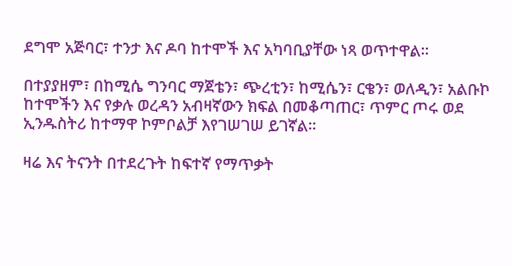ደግሞ አጅባር፣ ተንታ እና ዶባ ከተሞች እና አካባቢያቸው ነጻ ወጥተዋል።

በተያያዘም፣ በከሚሴ ግንባር ማጀቴን፣ ጭረቲን፣ ከሚሴን፣ ርቄን፣ ወለዲን፣ አልቡኮ ከተሞችን እና የቃሉ ወረዳን አብዛኛውን ክፍል በመቆጣጠር፣ ጥምር ጦሩ ወደ ኢንዱስትሪ ከተማዋ ኮምቦልቻ እየገሠገሠ ይገኛል።

ዛሬ እና ትናንት በተደረጉት ከፍተኛ የማጥቃት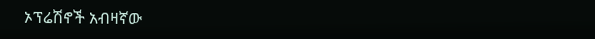ኦፕሬሽኖች አብዛኛው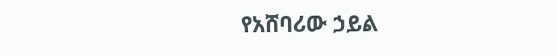የአሸባሪው ኃይል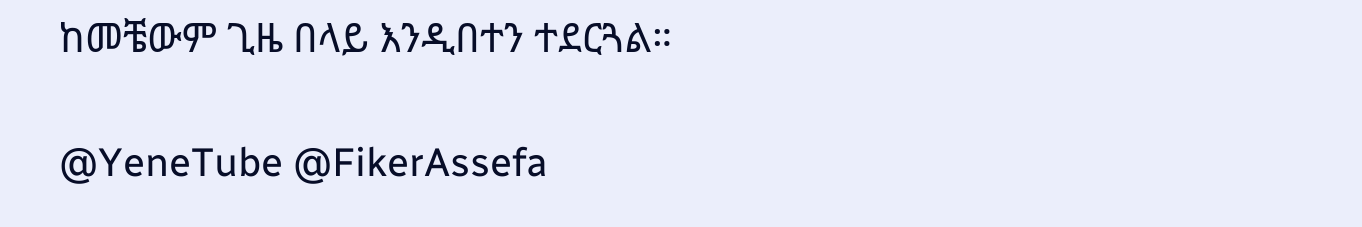ከመቼውም ጊዜ በላይ እንዲበተን ተደርጓል።

@YeneTube @FikerAssefa